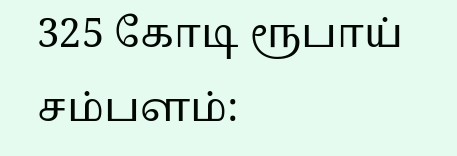325 கோடி ரூபாய் சம்பளம்: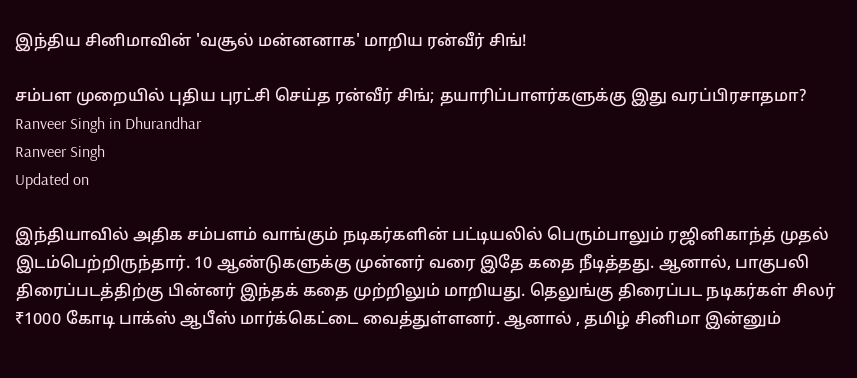இந்திய சினிமாவின் 'வசூல் மன்னனாக' மாறிய ரன்வீர் சிங்!

சம்பள முறையில் புதிய புரட்சி செய்த ரன்வீர் சிங்; தயாரிப்பாளர்களுக்கு இது வரப்பிரசாதமா?
Ranveer Singh in Dhurandhar
Ranveer Singh
Updated on

இந்தியாவில் அதிக சம்பளம் வாங்கும் நடிகர்களின் பட்டியலில் பெரும்பாலும் ரஜினிகாந்த் முதல் இடம்பெற்றிருந்தார். 10 ஆண்டுகளுக்கு முன்னர் வரை இதே கதை நீடித்தது. ஆனால், பாகுபலி திரைப்படத்திற்கு பின்னர் இந்தக் கதை முற்றிலும் மாறியது. தெலுங்கு திரைப்பட நடிகர்கள் சிலர் ₹1000 கோடி பாக்ஸ் ஆபீஸ் மார்க்கெட்டை வைத்துள்ளனர். ஆனால் , தமிழ் சினிமா இன்னும்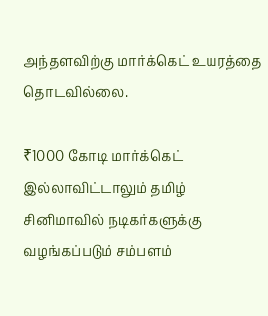அந்தளவிற்கு மார்க்கெட் உயரத்தை தொடவில்லை.

₹1000 கோடி மார்க்கெட் இல்லாவிட்டாலும் தமிழ் சினிமாவில் நடிகர்களுக்கு வழங்கப்படும் சம்பளம்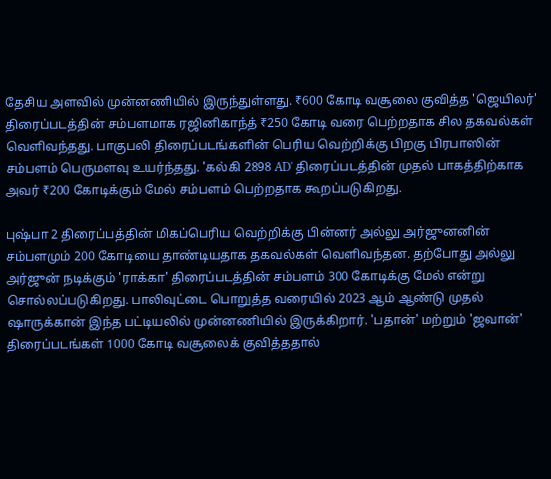தேசிய அளவில் முன்னணியில் இருந்துள்ளது. ₹600 கோடி வசூலை குவித்த 'ஜெயிலர்' திரைப்படத்தின் சம்பளமாக ரஜினிகாந்த் ₹250 கோடி வரை பெற்றதாக சில தகவல்கள் வெளிவந்தது. பாகுபலி திரைப்படங்களின் பெரிய வெற்றிக்கு பிறகு பிரபாஸின் சம்பளம் பெருமளவு உயர்ந்தது. 'கல்கி 2898 AD' திரைப்படத்தின் முதல் பாகத்திற்காக அவர் ₹200 கோடிக்கும் மேல் சம்பளம் பெற்றதாக கூறப்படுகிறது.

புஷ்பா 2 திரைப்பத்தின் மிகப்பெரிய வெற்றிக்கு பின்னர் அல்லு அர்ஜுனனின் சம்பளமும் 200 கோடியை தாண்டியதாக தகவல்கள் வெளிவந்தன. தற்போது அல்லு அர்ஜுன் நடிக்கும் 'ராக்கா' திரைப்படத்தின் சம்பளம் 300 கோடிக்கு மேல் என்று சொல்லப்படுகிறது. பாலிவுட்டை பொறுத்த வரையில் 2023 ஆம் ஆண்டு முதல் ஷாருக்கான் இந்த பட்டியலில் முன்னணியில் இருக்கிறார். 'பதான்' மற்றும் 'ஜவான்' திரைப்படங்கள் 1000 கோடி வசூலைக் குவித்ததால்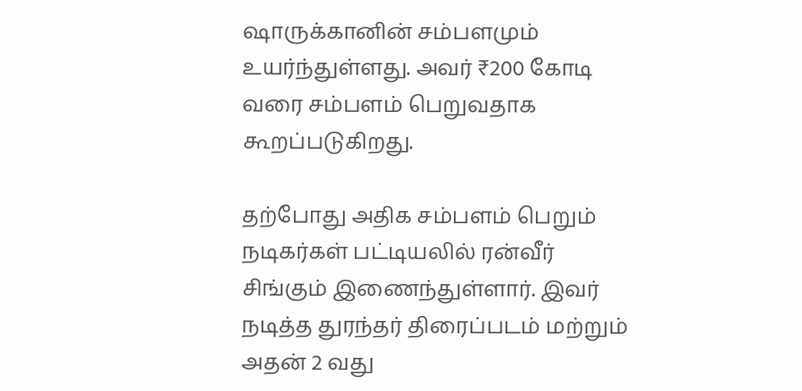ஷாருக்கானின் சம்பளமும் உயர்ந்துள்ளது. அவர் ₹200 கோடி வரை சம்பளம் பெறுவதாக கூறப்படுகிறது.

தற்போது அதிக சம்பளம் பெறும் நடிகர்கள் பட்டியலில் ரன்வீர் சிங்கும் இணைந்துள்ளார். இவர் நடித்த துரந்தர் திரைப்படம் மற்றும் அதன் 2 வது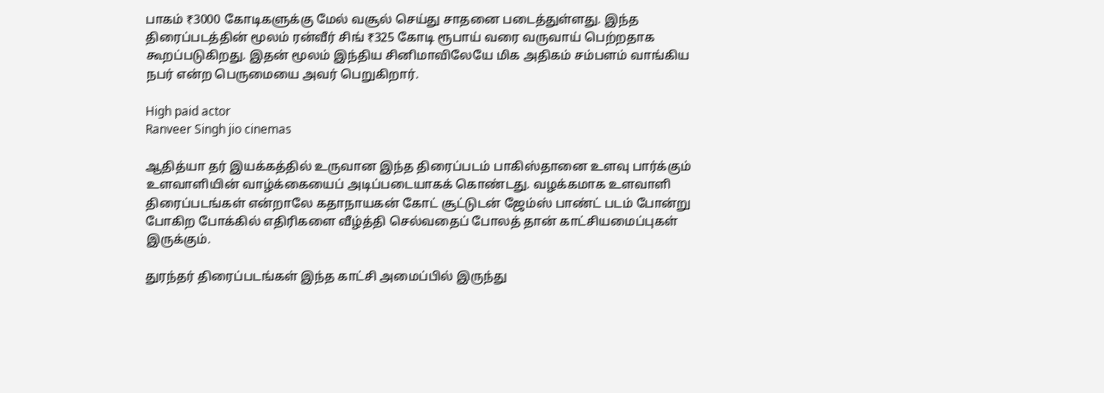பாகம் ₹3000 கோடிகளுக்கு மேல் வசூல் செய்து சாதனை படைத்துள்ளது. இந்த திரைப்படத்தின் மூலம் ரன்வீர் சிங் ₹325 கோடி ரூபாய் வரை வருவாய் பெற்றதாக கூறப்படுகிறது. இதன் மூலம் இந்திய சினிமாவிலேயே மிக அதிகம் சம்பளம் வாங்கிய நபர் என்ற பெருமையை அவர் பெறுகிறார்.

High paid actor
Ranveer Singh jio cinemas

ஆதித்யா தர் இயக்கத்தில் உருவான இந்த திரைப்படம் பாகிஸ்தானை உளவு பார்க்கும் உளவாளியின் வாழ்க்கையைப் அடிப்படையாகக் கொண்டது. வழக்கமாக உளவாளி திரைப்படங்கள் என்றாலே கதாநாயகன் கோட் சூட்டுடன் ஜேம்ஸ் பாண்ட் படம் போன்று போகிற போக்கில் எதிரிகளை வீழ்த்தி செல்வதைப் போலத் தான் காட்சியமைப்புகள் இருக்கும்.

துரந்தர் திரைப்படங்கள் இந்த காட்சி அமைப்பில் இருந்து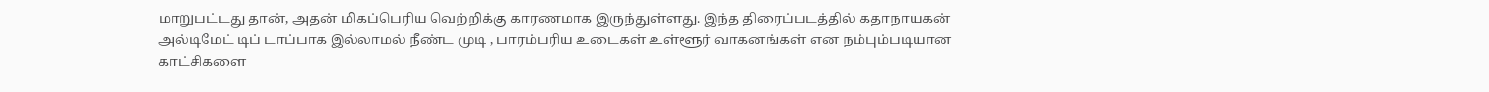மாறுபட்டது தான், அதன் மிகப்பெரிய வெற்றிக்கு காரணமாக இருந்துள்ளது. இந்த திரைப்படத்தில் கதாநாயகன் அல்டிமேட் டிப் டாப்பாக இல்லாமல் நீண்ட முடி , பாரம்பரிய உடைகள் உள்ளூர் வாகனங்கள் என நம்பும்படியான காட்சிகளை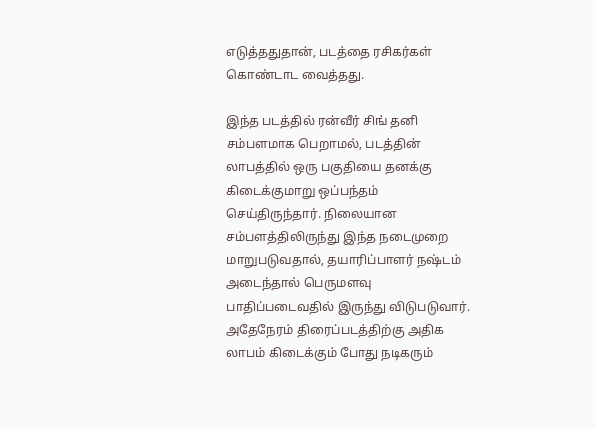எடுத்ததுதான், படத்தை ரசிகர்கள் கொண்டாட வைத்தது.

இந்த படத்தில் ரன்வீர் சிங் தனி சம்பளமாக பெறாமல், படத்தின் லாபத்தில் ஒரு பகுதியை தனக்கு கிடைக்குமாறு ஒப்பந்தம் செய்திருந்தார். நிலையான சம்பளத்திலிருந்து இந்த நடைமுறை மாறுபடுவதால், தயாரிப்பாளர் நஷ்டம் அடைந்தால் பெருமளவு பாதிப்படைவதில் இருந்து விடுபடுவார். அதேநேரம் திரைப்படத்திற்கு அதிக லாபம் கிடைக்கும் போது நடிகரும்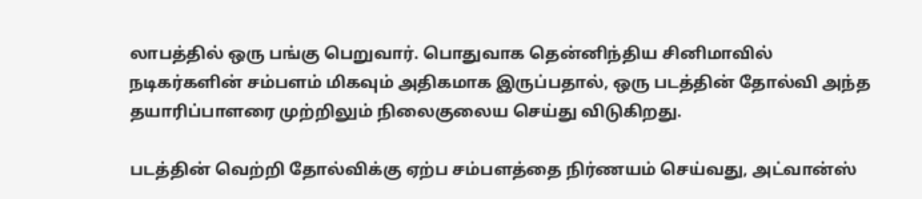லாபத்தில் ஒரு பங்கு பெறுவார். பொதுவாக தென்னிந்திய சினிமாவில் நடிகர்களின் சம்பளம் மிகவும் அதிகமாக இருப்பதால், ஒரு படத்தின் தோல்வி அந்த தயாரிப்பாளரை முற்றிலும் நிலைகுலைய செய்து விடுகிறது.

படத்தின் வெற்றி தோல்விக்கு ஏற்ப சம்பளத்தை நிர்ணயம் செய்வது, அட்வான்ஸ்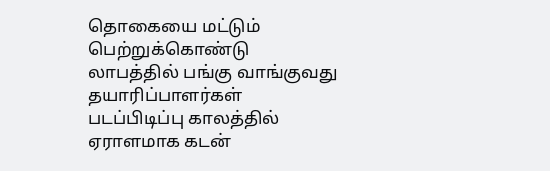தொகையை மட்டும் பெற்றுக்கொண்டு லாபத்தில் பங்கு வாங்குவது தயாரிப்பாளர்கள் படப்பிடிப்பு காலத்தில் ஏராளமாக கடன்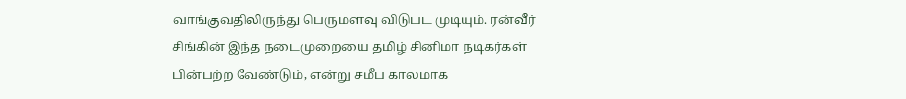வாங்குவதிலிருந்து பெருமளவு விடுபட முடியும். ரன்வீர் சிங்கின் இந்த நடைமுறையை தமிழ் சினிமா நடிகர்கள் பின்பற்ற வேண்டும், என்று சமீப காலமாக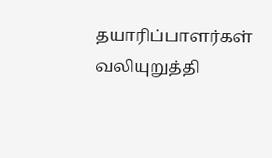தயாரிப்பாளர்கள் வலியுறுத்தி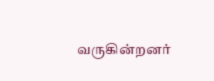வருகின்றனர்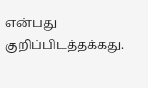என்பது குறிப்பிடத்தக்கது.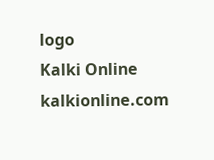logo
Kalki Online
kalkionline.com